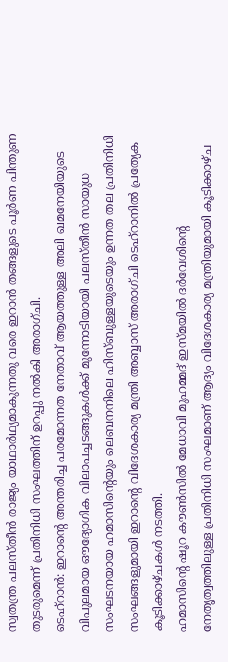സ്വതന്ത്ര പലസ്തീൻ രാജ്യം യാഥാർഥ്യമാകുന്നതു വരെ ഇറാൻ തങ്ങളുടെ പൂർണ പിന്തുണ തുടരുമെന്ന് പ്രതിനിധി സംഘത്തിന് ഉറപ്പു നൽകി അരാഗ്ചി.
ടെഹ്റാൻ: ഇറാന്റെ അന്തരിച്ച പരമോന്നത നേതാവ് ആയത്തുള്ള അലി ഖമനേയിയുടെ വിപുലമായ ഔദ്യോഗിക വിലാപച്ചടങ്ങുകൾക്ക് മുന്നോടിയായി പലസ്തീൻ സായുധ സംഘടനയായ ഹമാസിന്റെയും ലെബനനിലെ ഹിസ്ബുള്ളയുടെയും ഉന്നത തല പ്രതിനിധി സംഘങ്ങളുമായി ഇറാന്റെ വിദേശകാര്യ മന്ത്രി അബ്ബാസ് അരാഗ്ചി ടെഹ്റാനിൽ പ്രത്യേക കൂടിക്കാഴ്ചകൾ നടത്തി.
ഹമാസിന്റെ ഷൂറ കൗൺസിൽ മേധാവി മുഹമ്മദ് ഇസ്മയിൽ ദർവേശിന്റെ നേതൃത്വത്തിലുള്ള പ്രതിനിധി സംഘമാണ് ആദ്യം വിദേശകാര്യ മന്ത്രിയുമായി കൂടിക്കാഴ്ച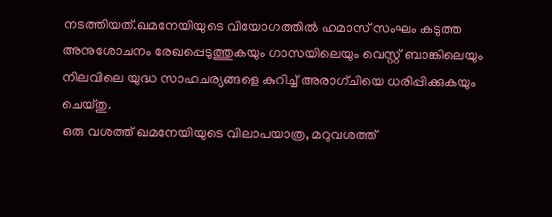നടത്തിയത്.ഖമനേയിയുടെ വിയോഗത്തിൽ ഹമാസ് സംഘം കടുത്ത അനുശോചനം രേഖപ്പെടുത്തുകയും ഗാസയിലെയും വെസ്റ്റ് ബാങ്കിലെയും നിലവിലെ യുദ്ധ സാഹചര്യങ്ങളെ കുറിച്ച് അരാഗ്ചിയെ ധരിപ്പിക്കുകയും ചെയ്തു.
ഒരു വശത്ത് ഖമനേയിയുടെ വിലാപയാത്ര, മറുവശത്ത്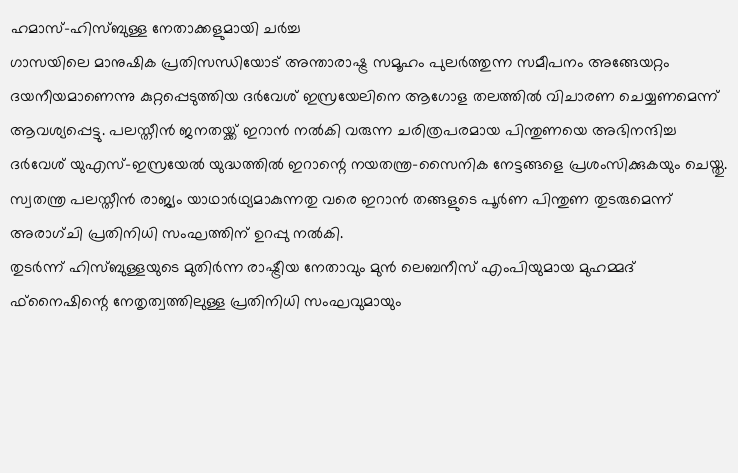ഹമാസ്-ഹിസ്ബുള്ള നേതാക്കളുമായി ചർച്ച
ഗാസയിലെ മാനുഷിക പ്രതിസന്ധിയോട് അന്താരാഷ്ട്ര സമൂഹം പുലർത്തുന്ന സമീപനം അങ്ങേയറ്റം ദയനീയമാണെന്നു കുറ്റപ്പെടുത്തിയ ദർവേശ് ഇസ്രയേലിനെ ആഗോള തലത്തിൽ വിചാരണ ചെയ്യണമെന്ന് ആവശ്യപ്പെട്ടു. പലസ്തീൻ ജനതയ്ക്ക് ഇറാൻ നൽകി വരുന്ന ചരിത്രപരമായ പിന്തുണയെ അഭിനന്ദിച്ച ദർവേശ് യുഎസ്-ഇസ്രയേൽ യുദ്ധത്തിൽ ഇറാന്റെ നയതന്ത്ര-സൈനിക നേട്ടങ്ങളെ പ്രശംസിക്കുകയും ചെയ്തു. സ്വതന്ത്ര പലസ്തീൻ രാജ്യം യാഥാർഥ്യമാകുന്നതു വരെ ഇറാൻ തങ്ങളുടെ പൂർണ പിന്തുണ തുടരുമെന്ന് അരാഗ്ചി പ്രതിനിധി സംഘത്തിന് ഉറപ്പു നൽകി.
തുടർന്ന് ഹിസ്ബുള്ളയുടെ മുതിർന്ന രാഷ്ട്രീയ നേതാവും മുൻ ലെബനീസ് എംപിയുമായ മുഹമ്മദ് ഫ്നൈഷിന്റെ നേതൃത്വത്തിലുള്ള പ്രതിനിധി സംഘവുമായും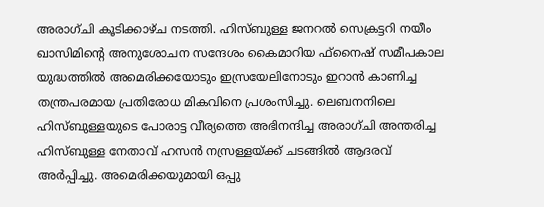അരാഗ്ചി കൂടിക്കാഴ്ച നടത്തി. ഹിസ്ബുള്ള ജനറൽ സെക്രട്ടറി നയീം ഖാസിമിന്റെ അനുശോചന സന്ദേശം കൈമാറിയ ഫ്നൈഷ് സമീപകാല യുദ്ധത്തിൽ അമെരിക്കയോടും ഇസ്രയേലിനോടും ഇറാൻ കാണിച്ച തന്ത്രപരമായ പ്രതിരോധ മികവിനെ പ്രശംസിച്ചു. ലെബനനിലെ ഹിസ്ബുള്ളയുടെ പോരാട്ട വീര്യത്തെ അഭിനന്ദിച്ച അരാഗ്ചി അന്തരിച്ച ഹിസ്ബുള്ള നേതാവ് ഹസൻ നസ്രള്ളയ്ക്ക് ചടങ്ങിൽ ആദരവ് അർപ്പിച്ചു. അമെരിക്കയുമായി ഒപ്പു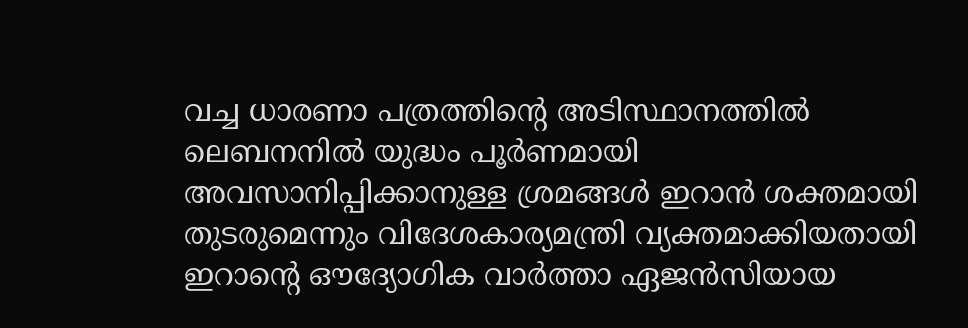വച്ച ധാരണാ പത്രത്തിന്റെ അടിസ്ഥാനത്തിൽ ലെബനനിൽ യുദ്ധം പൂർണമായി അവസാനിപ്പിക്കാനുള്ള ശ്രമങ്ങൾ ഇറാൻ ശക്തമായി തുടരുമെന്നും വിദേശകാര്യമന്ത്രി വ്യക്തമാക്കിയതായി ഇറാന്റെ ഔദ്യോഗിക വാർത്താ ഏജൻസിയായ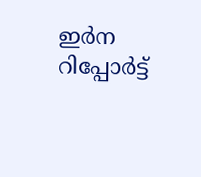ഇർന റിപ്പോർട്ട്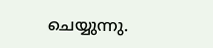ചെയ്യുന്നു.